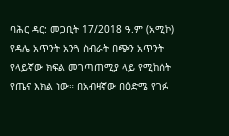ባሕር ዳር: መጋቢት 17/2018 ዓ.ም (አሚኮ) የዳሌ አጥንት አንጓ ስብራት በጭን አጥንት የላይኛው ክፍል መገጣጠሚያ ላይ የሚከሰት የጤና እክል ነው። በአብዛኛው በዕድሜ የገፉ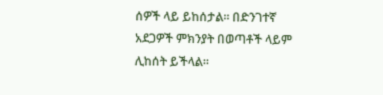ሰዎች ላይ ይከሰታል። በድንገተኛ አደጋዎች ምክንያት በወጣቶች ላይም ሊከሰት ይችላል።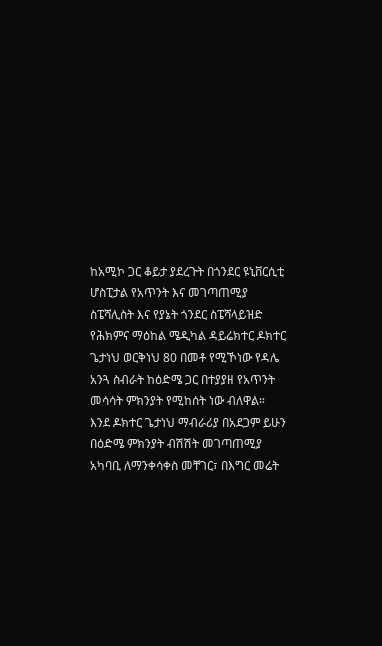ከአሚኮ ጋር ቆይታ ያደረጉት በጎንደር ዩኒቨርሲቲ ሆስፒታል የአጥንት እና መገጣጠሚያ ስፔሻሊስት እና የያኔት ጎንደር ስፔሻላይዝድ የሕክምና ማዕከል ሜዲካል ዳይሬክተር ዶክተር ጌታነህ ወርቅነህ 80 በመቶ የሚኾነው የዳሌ አንጓ ስብራት ከዕድሜ ጋር በተያያዘ የአጥንት መሳሳት ምክንያት የሚከሰት ነው ብለዋል።
እንደ ዶክተር ጌታነህ ማብራሪያ በአደጋም ይሁን በዕድሜ ምክንያት ብሽሽት መገጣጠሚያ አካባቢ ለማንቀሳቀስ መቸገር፣ በእግር መሬት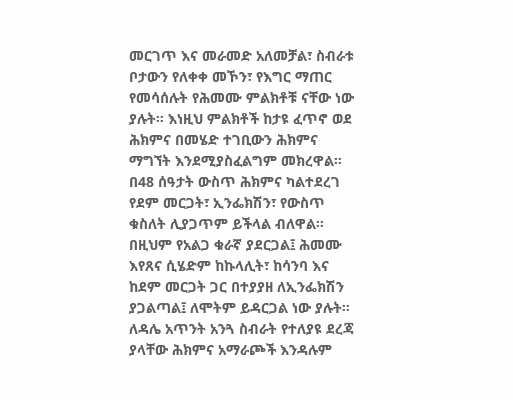መርገጥ እና መራመድ አለመቻል፣ ስብራቱ ቦታውን የለቀቀ መኾን፣ የእግር ማጠር የመሳሰሉት የሕመሙ ምልክቶቹ ናቸው ነው ያሉት። እነዚህ ምልክቶች ከታዩ ፈጥኖ ወደ ሕክምና በመሄድ ተገቢውን ሕክምና ማግኘት እንደሚያስፈልግም መክረዋል።
በ48 ሰዓታት ውስጥ ሕክምና ካልተደረገ የደም መርጋት፣ ኢንፌክሽን፣ የውስጥ ቁስለት ሊያጋጥም ይችላል ብለዋል። በዚህም የአልጋ ቁራኛ ያደርጋል፤ ሕመሙ እየጸና ሲሄድም ከኩላሊት፣ ከሳንባ እና ከደም መርጋት ጋር በተያያዘ ለኢንፌክሽን ያጋልጣል፤ ለሞትም ይዳርጋል ነው ያሉት።
ለዳሌ አጥንት አንጓ ስብራት የተለያዩ ደረጃ ያላቸው ሕክምና አማራጮች እንዳሉም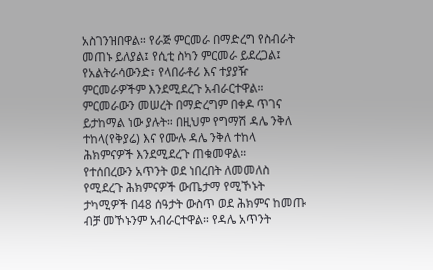አስገንዝበዋል። የራጅ ምርመራ በማድረግ የስብራት መጠኑ ይለያል፤ የሲቲ ስካን ምርመራ ይደረጋል፤ የአልትራሳውንድ፣ የላበራቶሪ እና ተያያዥ ምርመራዎችም እንደሚደረጉ አብራርተዋል።
ምርመራውን መሠረት በማድረግም በቀዶ ጥገና ይታከማል ነው ያሉት። በዚህም የግማሽ ዳሌ ንቅለ ተከላ(የቅያሬ) እና የሙሉ ዳሌ ንቅለ ተከላ ሕክምናዎች እንደሚደረጉ ጠቁመዋል።
የተሰበረውን አጥንት ወደ ነበረበት ለመመለስ የሚደረጉ ሕክምናዎች ውጤታማ የሚኾኑት ታካሚዎች በ48 ሰዓታት ውስጥ ወደ ሕክምና ከመጡ ብቻ መኾኑንም አብራርተዋል። የዳሌ አጥንት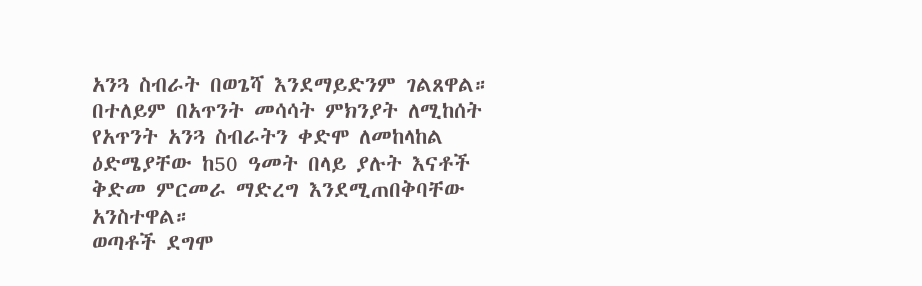አንጓ ስብራት በወጌሻ እንደማይድንም ገልጸዋል።
በተለይም በአጥንት መሳሳት ምክንያት ለሚከሰት የአጥንት አንጓ ስብራትን ቀድሞ ለመከላከል ዕድሜያቸው ከ50 ዓመት በላይ ያሉት እናቶች ቅድመ ምርመራ ማድረግ እንደሚጠበቅባቸው አንስተዋል።
ወጣቶች ደግሞ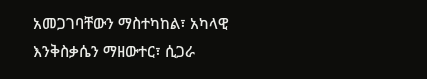አመጋገባቸውን ማስተካከል፣ አካላዊ እንቅስቃሴን ማዘውተር፣ ሲጋራ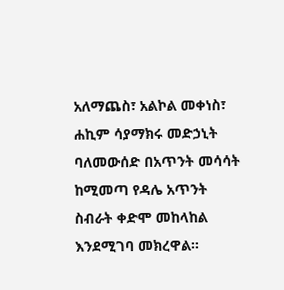አለማጨስ፣ አልኮል መቀነስ፣ ሐኪም ሳያማክሩ መድኃኒት ባለመውሰድ በአጥንት መሳሳት ከሚመጣ የዳሌ አጥንት ስብራት ቀድሞ መከላከል እንደሚገባ መክረዋል።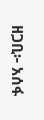ዘጋቢ፦ አሰፋ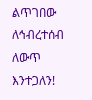ልጥገበው
ለኅብረተሰብ ለውጥ እንተጋለን!